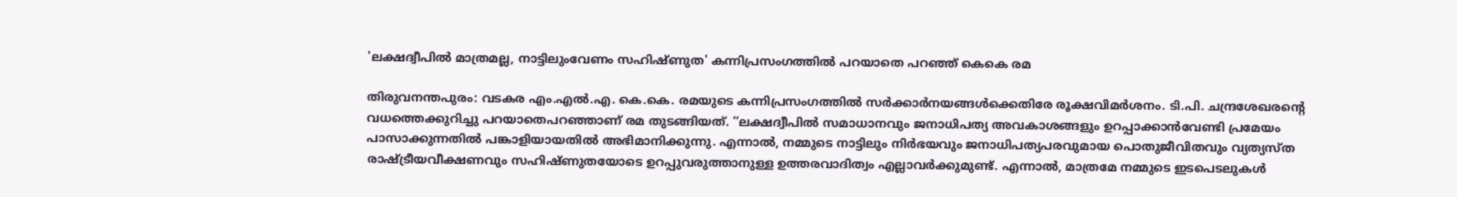'ലക്ഷദ്വീപിൽ മാത്രമല്ല, നാട്ടിലുംവേണം സഹിഷ്ണുത' കന്നിപ്രസംഗത്തിൽ പറയാതെ പറഞ്ഞ് കെകെ രമ

തിരുവനന്തപുരം: വടകര എം.എൽ.എ. കെ.കെ. രമയുടെ കന്നിപ്രസംഗത്തിൽ സർക്കാർനയങ്ങൾക്കെതിരേ രൂക്ഷവിമർശനം. ടി.പി. ചന്ദ്രശേഖരന്റെ വധത്തെക്കുറിച്ചു പറയാതെപറഞ്ഞാണ് രമ തുടങ്ങിയത്. ‘‘ലക്ഷദ്വീപിൽ സമാധാനവും ജനാധിപത്യ അവകാശങ്ങളും ഉറപ്പാക്കാൻവേണ്ടി പ്രമേയം പാസാക്കുന്നതിൽ പങ്കാളിയായതിൽ അഭിമാനിക്കുന്നു. എന്നാൽ, നമ്മുടെ നാട്ടിലും നിർഭയവും ജനാധിപത്യപരവുമായ പൊതുജീവിതവും വ്യത്യസ്ത രാഷ്ട്രീയവീക്ഷണവും സഹിഷ്ണുതയോടെ ഉറപ്പുവരുത്താനുള്ള ഉത്തരവാദിത്വം എല്ലാവർക്കുമുണ്ട്. എന്നാൽ, മാത്രമേ നമ്മുടെ ഇടപെടലുകൾ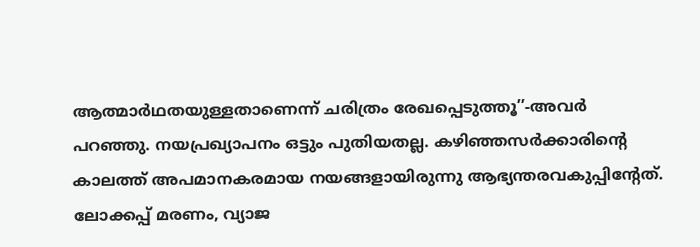ആത്മാർഥതയുള്ളതാണെന്ന് ചരിത്രം രേഖപ്പെടുത്തൂ’’-അവർ പറഞ്ഞു. നയപ്രഖ്യാപനം ഒട്ടും പുതിയതല്ല. കഴിഞ്ഞസർക്കാരിന്റെ കാലത്ത് അപമാനകരമായ നയങ്ങളായിരുന്നു ആഭ്യന്തരവകുപ്പിന്റേത്. ലോക്കപ്പ് മരണം, വ്യാജ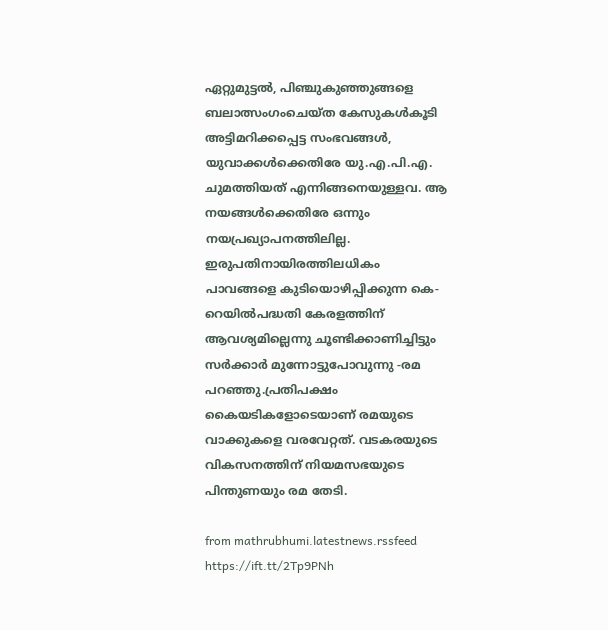ഏറ്റുമുട്ടൽ, പിഞ്ചുകുഞ്ഞുങ്ങളെ ബലാത്സംഗംചെയ്ത കേസുകൾകൂടി അട്ടിമറിക്കപ്പെട്ട സംഭവങ്ങൾ, യുവാക്കൾക്കെതിരേ യു.എ.പി.എ. ചുമത്തിയത് എന്നിങ്ങനെയുള്ളവ. ആ നയങ്ങൾക്കെതിരേ ഒന്നും നയപ്രഖ്യാപനത്തിലില്ല. ഇരുപതിനായിരത്തിലധികം പാവങ്ങളെ കുടിയൊഴിപ്പിക്കുന്ന കെ-റെയിൽപദ്ധതി കേരളത്തിന് ആവശ്യമില്ലെന്നു ചൂണ്ടിക്കാണിച്ചിട്ടും സർക്കാർ മുന്നോട്ടുപോവുന്നു -രമ പറഞ്ഞു.പ്രതിപക്ഷം കൈയടികളോടെയാണ് രമയുടെ വാക്കുകളെ വരവേറ്റത്. വടകരയുടെ വികസനത്തിന് നിയമസഭയുടെ പിന്തുണയും രമ തേടി.

from mathrubhumi.latestnews.rssfeed https://ift.tt/2Tp9PNh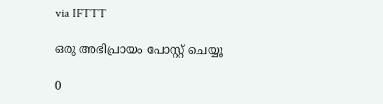via IFTTT

ഒരു അഭിപ്രായം പോസ്റ്റ് ചെയ്യൂ

0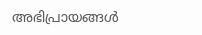അഭിപ്രായങ്ങള്‍